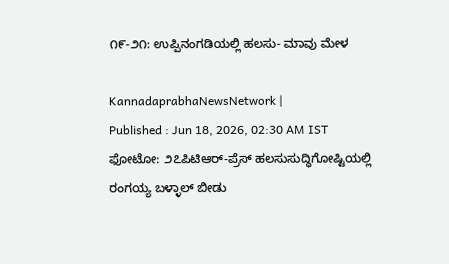೧೯-೨೧: ಉಪ್ಪಿನಂಗಡಿಯಲ್ಲಿ ಹಲಸು- ಮಾವು ಮೇಳ

KannadaprabhaNewsNetwork |
Published : Jun 18, 2026, 02:30 AM IST
ಫೋಟೋ: ೨೭ಪಿಟಿಆರ್-ಪ್ರೆಸ್ ಹಲಸುಸುದ್ಧಿಗೋಷ್ಟಿಯಲ್ಲಿ ರಂಗಯ್ಯ ಬಳ್ಳಾಲ್ ಬೀಡು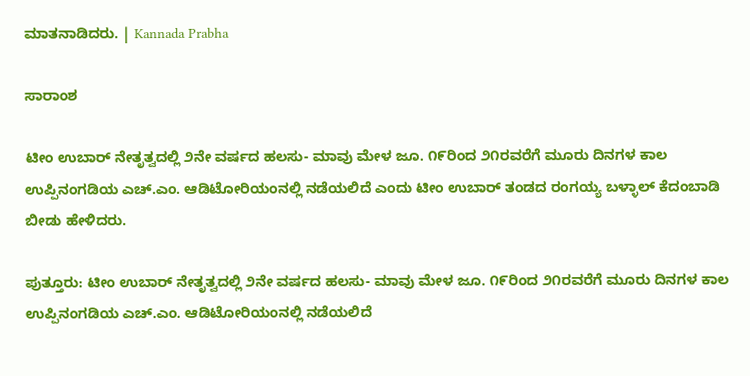ಮಾತನಾಡಿದರು. | Kannada Prabha

ಸಾರಾಂಶ

ಟೀಂ ಉಬಾರ್ ನೇತೃತ್ವದಲ್ಲಿ ೨ನೇ ವರ್ಷದ ಹಲಸು- ಮಾವು ಮೇಳ ಜೂ. ೧೯ರಿಂದ ೨೧ರವರೆಗೆ ಮೂರು ದಿನಗಳ ಕಾಲ ಉಪ್ಪಿನಂಗಡಿಯ ಎಚ್.ಎಂ. ಆಡಿಟೋರಿಯಂನಲ್ಲಿ ನಡೆಯಲಿದೆ ಎಂದು ಟೀಂ ಉಬಾರ್ ತಂಡದ ರಂಗಯ್ಯ ಬಳ್ಳಾಲ್ ಕೆದಂಬಾಡಿ ಬೀಡು ಹೇಳಿದರು.

ಪುತ್ತೂರು: ಟೀಂ ಉಬಾರ್ ನೇತೃತ್ವದಲ್ಲಿ ೨ನೇ ವರ್ಷದ ಹಲಸು- ಮಾವು ಮೇಳ ಜೂ. ೧೯ರಿಂದ ೨೧ರವರೆಗೆ ಮೂರು ದಿನಗಳ ಕಾಲ ಉಪ್ಪಿನಂಗಡಿಯ ಎಚ್.ಎಂ. ಆಡಿಟೋರಿಯಂನಲ್ಲಿ ನಡೆಯಲಿದೆ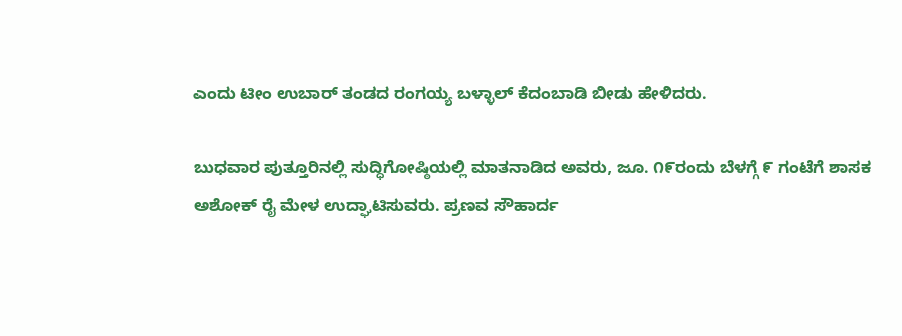ಎಂದು ಟೀಂ ಉಬಾರ್ ತಂಡದ ರಂಗಯ್ಯ ಬಳ್ಳಾಲ್ ಕೆದಂಬಾಡಿ ಬೀಡು ಹೇಳಿದರು.

ಬುಧವಾರ ಪುತ್ತೂರಿನಲ್ಲಿ ಸುದ್ಧಿಗೋಷ್ಠಿಯಲ್ಲಿ ಮಾತನಾಡಿದ ಅವರು, ಜೂ. ೧೯ರಂದು ಬೆಳಗ್ಗೆ ೯ ಗಂಟೆಗೆ ಶಾಸಕ ಅಶೋಕ್ ರೈ ಮೇಳ ಉದ್ಘಾಟಿಸುವರು. ಪ್ರಣವ ಸೌಹಾರ್ದ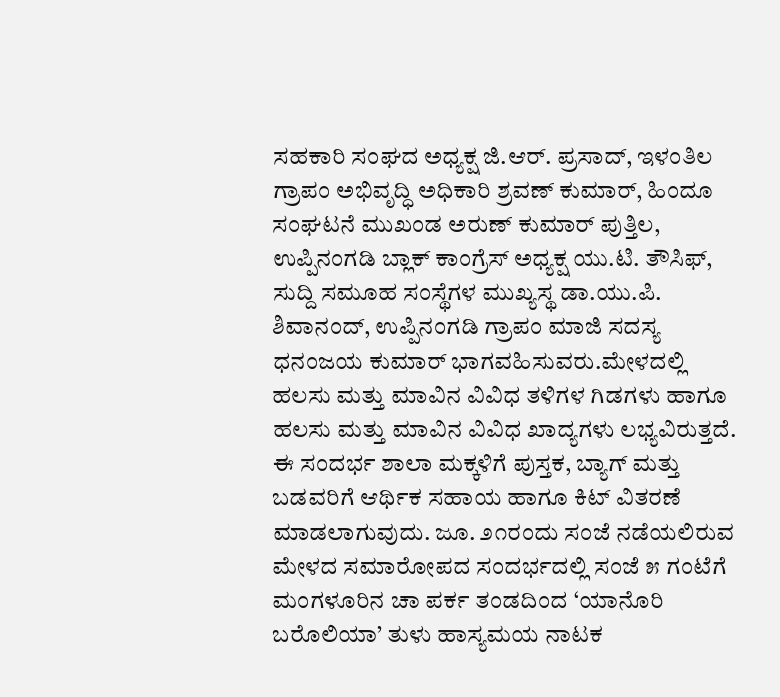ಸಹಕಾರಿ ಸಂಘದ ಅಧ್ಯಕ್ಷ ಜಿ.ಆರ್. ಪ್ರಸಾದ್, ಇಳಂತಿಲ ಗ್ರಾಪಂ ಅಭಿವೃದ್ಧಿ ಅಧಿಕಾರಿ ಶ್ರವಣ್ ಕುಮಾರ್, ಹಿಂದೂ ಸಂಘಟನೆ ಮುಖಂಡ ಅರುಣ್ ಕುಮಾರ್ ಪುತ್ತಿಲ, ಉಪ್ಪಿನಂಗಡಿ ಬ್ಲಾಕ್ ಕಾಂಗ್ರೆಸ್ ಅಧ್ಯಕ್ಷ ಯು.ಟಿ. ತೌಸಿಫ್, ಸುದ್ದಿ ಸಮೂಹ ಸಂಸ್ಥೆಗಳ ಮುಖ್ಯಸ್ಥ ಡಾ.ಯು.ಪಿ. ಶಿವಾನಂದ್, ಉಪ್ಪಿನಂಗಡಿ ಗ್ರಾಪಂ ಮಾಜಿ ಸದಸ್ಯ ಧನಂಜಯ ಕುಮಾರ್ ಭಾಗವಹಿಸುವರು.ಮೇಳದಲ್ಲಿ ಹಲಸು ಮತ್ತು ಮಾವಿನ ವಿವಿಧ ತಳಿಗಳ ಗಿಡಗಳು ಹಾಗೂ ಹಲಸು ಮತ್ತು ಮಾವಿನ ವಿವಿಧ ಖಾದ್ಯಗಳು ಲಭ್ಯವಿರುತ್ತದೆ. ಈ ಸಂದರ್ಭ ಶಾಲಾ ಮಕ್ಕಳಿಗೆ ಪುಸ್ತಕ, ಬ್ಯಾಗ್ ಮತ್ತು ಬಡವರಿಗೆ ಆರ್ಥಿಕ ಸಹಾಯ ಹಾಗೂ ಕಿಟ್ ವಿತರಣೆ ಮಾಡಲಾಗುವುದು. ಜೂ. ೨೧ರಂದು ಸಂಜೆ ನಡೆಯಲಿರುವ ಮೇಳದ ಸಮಾರೋಪದ ಸಂದರ್ಭದಲ್ಲಿ ಸಂಜೆ ೫ ಗಂಟೆಗೆ ಮಂಗಳೂರಿನ ಚಾ ಪರ್ಕ ತಂಡದಿಂದ ‘ಯಾನೊರಿ ಬರೊಲಿಯಾ’ ತುಳು ಹಾಸ್ಯಮಯ ನಾಟಕ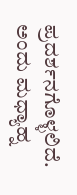ಪ್ರದರ್ಶನಗೊಳ್ಳಲಿದೆ. ಅಂದು ಮಧ್ಯಾಹ್ನ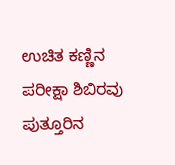ಉಚಿತ ಕಣ್ಣಿನ ಪರೀಕ್ಷಾ ಶಿಬಿರವು ಪುತ್ತೂರಿನ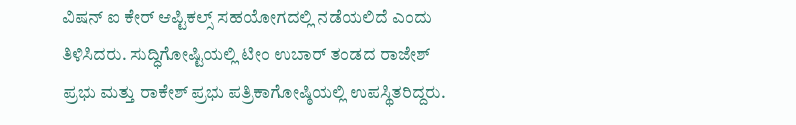ವಿಷನ್ ಐ ಕೇರ್ ಆಪ್ಟಿಕಲ್ಸ್ ಸಹಯೋಗದಲ್ಲಿ ನಡೆಯಲಿದೆ ಎಂದು ತಿಳಿಸಿದರು. ಸುದ್ಧಿಗೋಷ್ಟಿಯಲ್ಲಿ ಟೀಂ ಉಬಾರ್ ತಂಡದ ರಾಜೇಶ್ ಪ್ರಭು ಮತ್ತು ರಾಕೇಶ್ ಪ್ರಭು ಪತ್ರಿಕಾಗೋಷ್ಠಿಯಲ್ಲಿ ಉಪಸ್ಥಿತರಿದ್ದರು.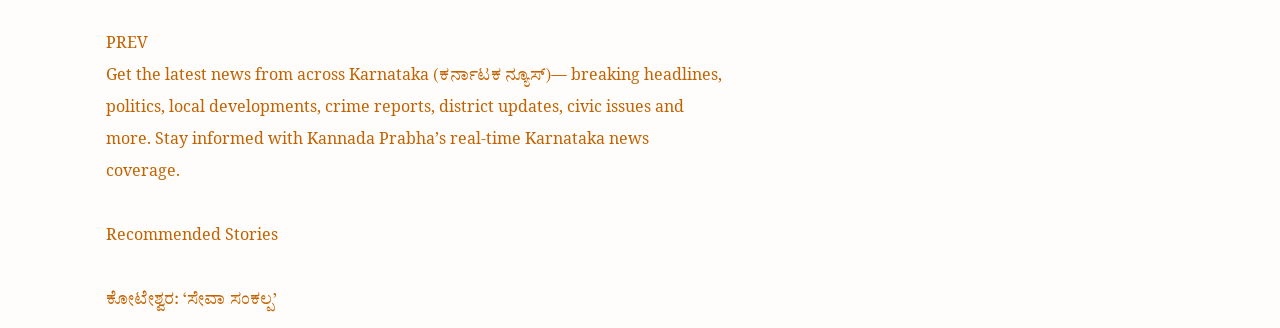PREV
Get the latest news from across Karnataka (ಕರ್ನಾಟಕ ನ್ಯೂಸ್)— breaking headlines, politics, local developments, crime reports, district updates, civic issues and more. Stay informed with Kannada Prabha’s real‑time Karnataka news coverage.

Recommended Stories

ಕೋಟೇಶ್ವರ: ‘ಸೇವಾ ಸಂಕಲ್ಪ’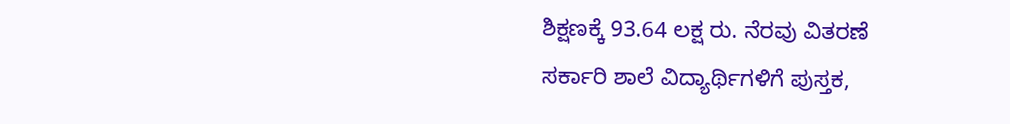ಶಿಕ್ಷಣಕ್ಕೆ 93.64 ಲಕ್ಷ ರು. ನೆರವು ವಿತರಣೆ
ಸರ್ಕಾರಿ ಶಾಲೆ ವಿದ್ಯಾರ್ಥಿಗಳಿಗೆ ಪುಸ್ತಕ,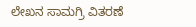ಲೇಖನ ಸಾಮಗ್ರಿ ವಿತರಣೆ